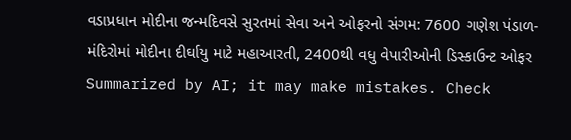વડાપ્રધાન મોદીના જન્મદિવસે સુરતમાં સેવા અને ઓફરનો સંગમ: 7600 ગણેશ પંડાળ-મંદિરોમાં મોદીના દીર્ઘાયુ માટે મહાઆરતી, 2400થી વધુ વેપારીઓની ડિસ્કાઉન્ટ ઓફર
Summarized by AI; it may make mistakes. Check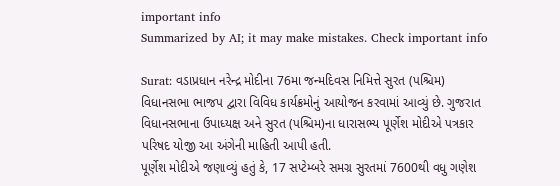important info
Summarized by AI; it may make mistakes. Check important info

Surat: વડાપ્રધાન નરેન્દ્ર મોદીના 76મા જન્મદિવસ નિમિત્તે સુરત (પશ્ચિમ) વિધાનસભા ભાજપ દ્વારા વિવિધ કાર્યક્રમોનું આયોજન કરવામાં આવ્યું છે. ગુજરાત વિધાનસભાના ઉપાધ્યક્ષ અને સુરત (પશ્ચિમ)ના ધારાસભ્ય પૂર્ણેશ મોદીએ પત્રકાર પરિષદ યોજી આ અંગેની માહિતી આપી હતી.
પૂર્ણેશ મોદીએ જણાવ્યું હતું કે, 17 સપ્ટેમ્બરે સમગ્ર સુરતમાં 7600થી વધુ ગણેશ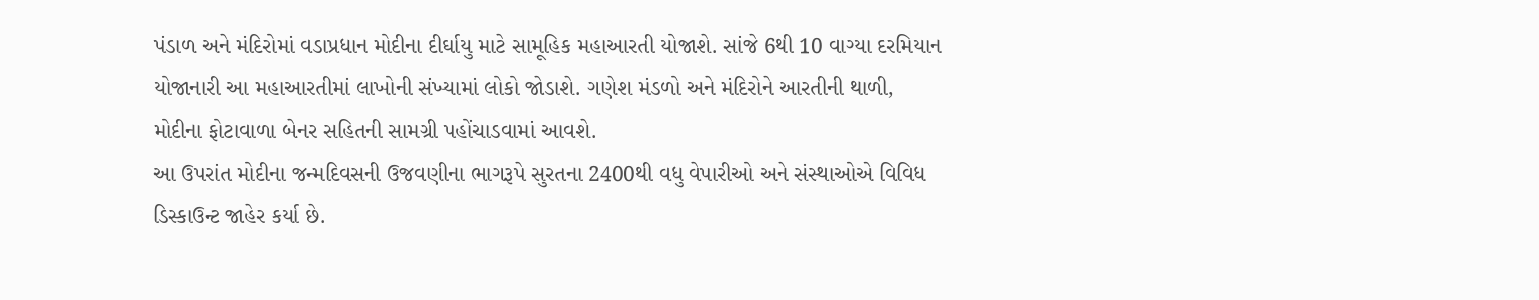પંડાળ અને મંદિરોમાં વડાપ્રધાન મોદીના દીર્ઘાયુ માટે સામૂહિક મહાઆરતી યોજાશે. સાંજે 6થી 10 વાગ્યા દરમિયાન યોજાનારી આ મહાઆરતીમાં લાખોની સંખ્યામાં લોકો જોડાશે. ગણેશ મંડળો અને મંદિરોને આરતીની થાળી, મોદીના ફોટાવાળા બેનર સહિતની સામગ્રી પહોંચાડવામાં આવશે.
આ ઉપરાંત મોદીના જન્મદિવસની ઉજવણીના ભાગરૂપે સુરતના 2400થી વધુ વેપારીઓ અને સંસ્થાઓએ વિવિધ ડિસ્કાઉન્ટ જાહેર કર્યા છે.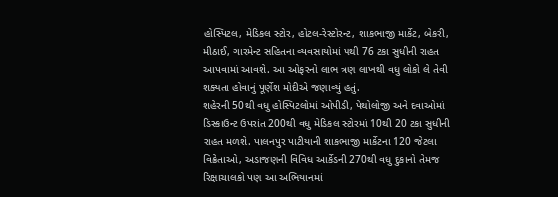હોસ્પિટલ, મેડિકલ સ્ટોર, હોટલ-રેસ્ટોરન્ટ, શાકભાજી માર્કેટ, બેકરી, મીઠાઈ, ગારમેન્ટ સહિતના વ્યવસાયોમાં ૫થી 76 ટકા સુધીની રાહત આપવામાં આવશે. આ ઓફરનો લાભ ત્રણ લાખથી વધુ લોકો લે તેવી શક્યતા હોવાનું પૂર્ણેશ મોદીએ જણાવ્યું હતું.
શહેરની 50થી વધુ હોસ્પિટલોમાં ઓપીડી, પેથોલોજી અને દવાઓમાં ડિસ્કાઉન્ટ ઉપરાંત 200થી વધુ મેડિકલ સ્ટોરમાં 10થી 20 ટકા સુધીની રાહત મળશે. પાલનપુર પાટીયાની શાકભાજી માર્કેટના 120 જેટલા વિક્રેતાઓ, અડાજણની વિવિધ આર્કેડની 270થી વધુ દુકાનો તેમજ રિક્ષાચાલકો પણ આ અભિયાનમાં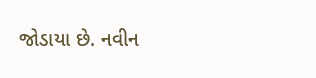જોડાયા છે. નવીન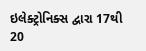ઇલેક્ટ્રોનિક્સ દ્વારા 17થી 20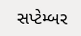સપ્ટેમ્બર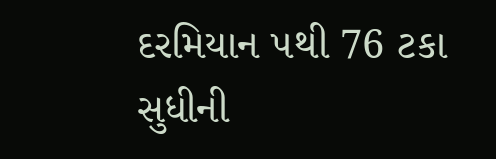દરમિયાન ૫થી 76 ટકા સુધીની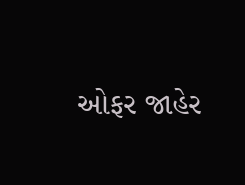ઓફર જાહેર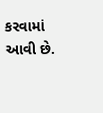કરવામાં આવી છે.